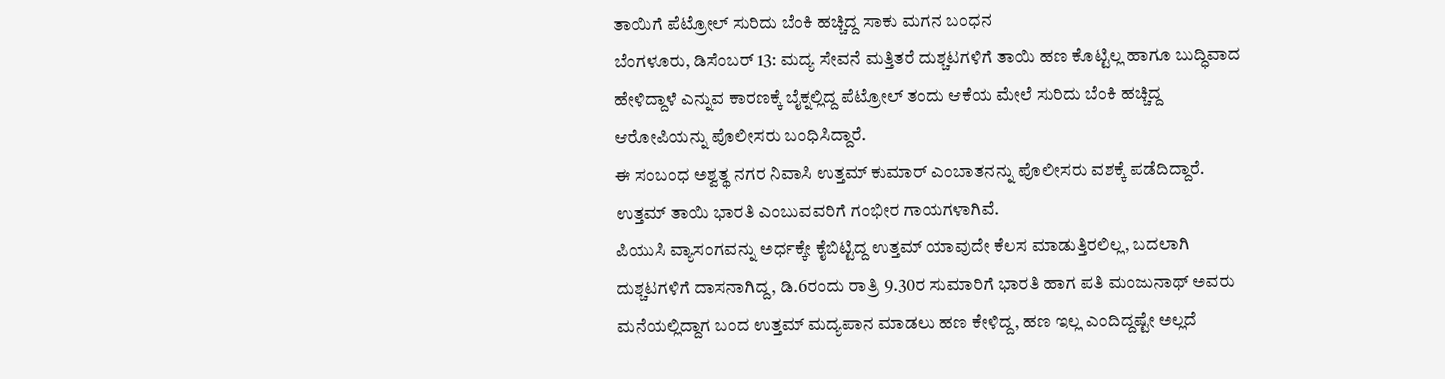ತಾಯಿಗೆ ಪೆಟ್ರೋಲ್ ಸುರಿದು ಬೆಂಕಿ ಹಚ್ಚಿದ್ದ ಸಾಕು ಮಗನ ಬಂಧನ
ಬೆಂಗಳೂರು, ಡಿಸೆಂಬರ್ 13: ಮದ್ಯ ಸೇವನೆ ಮತ್ತಿತರೆ ದುಶ್ಚಟಗಳಿಗೆ ತಾಯಿ ಹಣ ಕೊಟ್ಟಿಲ್ಲ ಹಾಗೂ ಬುದ್ಧಿವಾದ ಹೇಳಿದ್ದಾಳೆ ಎನ್ನುವ ಕಾರಣಕ್ಕೆ ಬೈಕ್ನಲ್ಲಿದ್ದ ಪೆಟ್ರೋಲ್ ತಂದು ಆಕೆಯ ಮೇಲೆ ಸುರಿದು ಬೆಂಕಿ ಹಚ್ಚಿದ್ದ ಆರೋಪಿಯನ್ನು ಪೊಲೀಸರು ಬಂಧಿಸಿದ್ದಾರೆ.
ಈ ಸಂಬಂಧ ಅಶ್ವತ್ಥ ನಗರ ನಿವಾಸಿ ಉತ್ತಮ್ ಕುಮಾರ್ ಎಂಬಾತನನ್ನು ಪೊಲೀಸರು ವಶಕ್ಕೆ ಪಡೆದಿದ್ದಾರೆ. ಉತ್ತಮ್ ತಾಯಿ ಭಾರತಿ ಎಂಬುವವರಿಗೆ ಗಂಭೀರ ಗಾಯಗಳಾಗಿವೆ.
ಪಿಯುಸಿ ವ್ಯಾಸಂಗವನ್ನು ಅರ್ಧಕ್ಕೇ ಕೈಬಿಟ್ಟಿದ್ದ ಉತ್ತಮ್ ಯಾವುದೇ ಕೆಲಸ ಮಾಡುತ್ತಿರಲಿಲ್ಲ, ಬದಲಾಗಿ ದುಶ್ಚಟಗಳಿಗೆ ದಾಸನಾಗಿದ್ದ, ಡಿ.6ರಂದು ರಾತ್ರಿ 9.30ರ ಸುಮಾರಿಗೆ ಭಾರತಿ ಹಾಗ ಪತಿ ಮಂಜುನಾಥ್ ಅವರು ಮನೆಯಲ್ಲಿದ್ದಾಗ ಬಂದ ಉತ್ತಮ್ ಮದ್ಯಪಾನ ಮಾಡಲು ಹಣ ಕೇಳಿದ್ದ, ಹಣ ಇಲ್ಲ ಎಂದಿದ್ದಷ್ಟೇ ಅಲ್ಲದೆ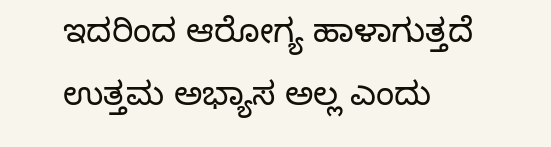ಇದರಿಂದ ಆರೋಗ್ಯ ಹಾಳಾಗುತ್ತದೆ ಉತ್ತಮ ಅಭ್ಯಾಸ ಅಲ್ಲ ಎಂದು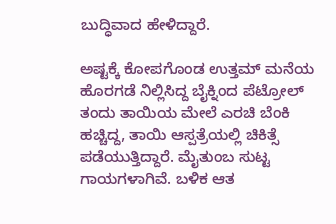ಬುದ್ಧಿವಾದ ಹೇಳಿದ್ದಾರೆ.

ಅಷ್ಟಕ್ಕೆ ಕೋಪಗೊಂಡ ಉತ್ತಮ್ ಮನೆಯ ಹೊರಗಡೆ ನಿಲ್ಲಿಸಿದ್ದ ಬೈಕ್ನಿಂದ ಪೆಟ್ರೋಲ್ ತಂದು ತಾಯಿಯ ಮೇಲೆ ಎರಚಿ ಬೆಂಕಿ ಹಚ್ಚಿದ್ದ, ತಾಯಿ ಆಸ್ಪತ್ರೆಯಲ್ಲಿ ಚಿಕಿತ್ಸೆ ಪಡೆಯುತ್ತಿದ್ದಾರೆ. ಮೈತುಂಬ ಸುಟ್ಟ ಗಾಯಗಳಾಗಿವೆ. ಬಳಿಕ ಆತ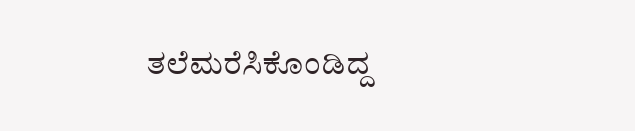ತಲೆಮರೆಸಿಕೊಂಡಿದ್ದ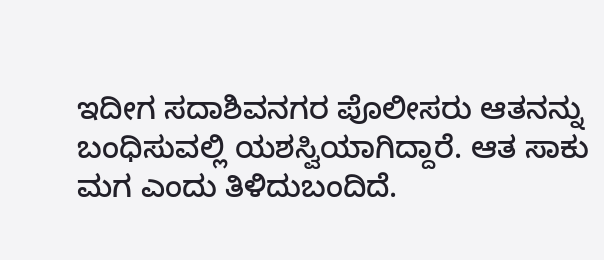ಇದೀಗ ಸದಾಶಿವನಗರ ಪೊಲೀಸರು ಆತನನ್ನು ಬಂಧಿಸುವಲ್ಲಿ ಯಶಸ್ವಿಯಾಗಿದ್ದಾರೆ. ಆತ ಸಾಕು ಮಗ ಎಂದು ತಿಳಿದುಬಂದಿದೆ.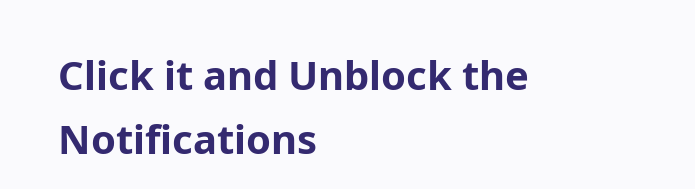Click it and Unblock the Notifications